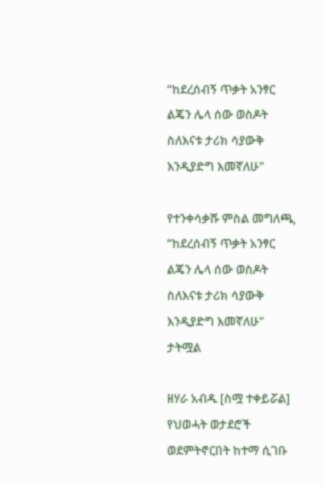“ከደረሰብኝ ጥቃት አንፃር ልጄን ሌላ ሰው ወስዶት ስለእናቱ ታሪክ ሳያውቅ እንዲያድግ እመኛለሁ"

የተንቀሳቃሹ ምስል መግለጫ, “ከደረሰብኝ ጥቃት አንፃር ልጄን ሌላ ሰው ወስዶት ስለእናቱ ታሪክ ሳያውቅ እንዲያድግ እመኛለሁ"
ታትሟል

ዘሃራ አብዱ [ስሟ ተቀይሯል] የህወሓት ወታደሮች ወደምትኖርበት ከተማ ሲገቡ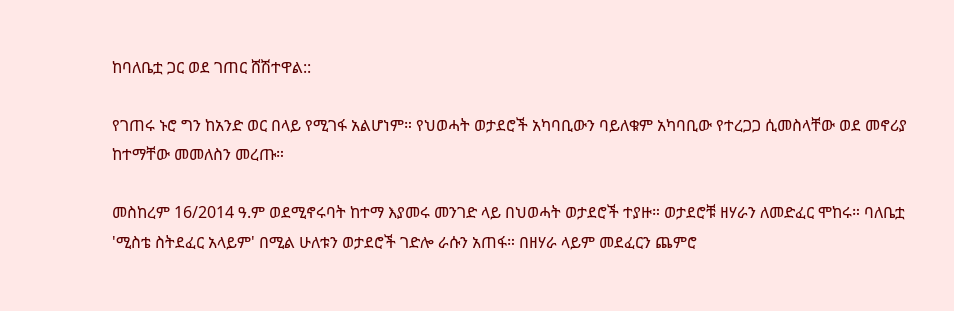ከባለቤቷ ጋር ወደ ገጠር ሸሽተዋል::

የገጠሩ ኑሮ ግን ከአንድ ወር በላይ የሚገፋ አልሆነም። የህወሓት ወታደሮች አካባቢውን ባይለቁም አካባቢው የተረጋጋ ሲመስላቸው ወደ መኖሪያ ከተማቸው መመለስን መረጡ።

መስከረም 16/2014 ዓ.ም ወደሚኖሩባት ከተማ እያመሩ መንገድ ላይ በህወሓት ወታደሮች ተያዙ። ወታደሮቹ ዘሃራን ለመድፈር ሞከሩ። ባለቤቷ 'ሚስቴ ስትደፈር አላይም' በሚል ሁለቱን ወታደሮች ገድሎ ራሱን አጠፋ። በዘሃራ ላይም መደፈርን ጨምሮ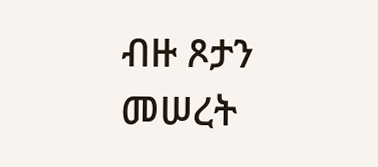ብዙ ጾታን መሠረት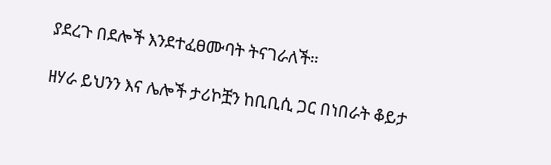ያደረጉ በደሎች እንደተፈፀሙባት ትናገራለች።

ዘሃራ ይህንን እና ሌሎች ታሪኮቿን ከቢቢሲ ጋር በነበራት ቆይታ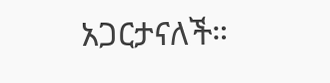አጋርታናለች።